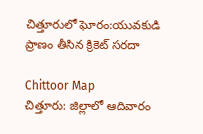చిత్తూరులో ఘోరం:యువకుడి ప్రాణం తీసిన క్రికెట్ సరదా

Chittoor Map
చిత్తూరు: జిల్లాలో ఆదివారం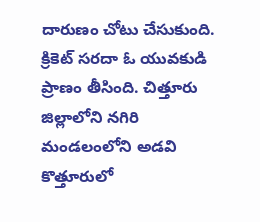దారుణం చోటు చేసుకుంది. క్రికెట్ సరదా ఓ యువకుడి ప్రాణం తీసింది. చిత్తూరు జిల్లాలోని నగిరి మండలంలోని అడవి కొత్తూరులో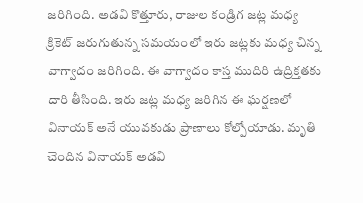జరిగింది. అడవి కొత్తూరు, రాజుల కండ్రిగ జట్ల మధ్య క్రికెట్ జరుగుతున్న సమయంలో ఇరు జట్లకు మధ్య చిన్న వాగ్వాదం జరిగింది. ఈ వాగ్వాదం కాస్త ముదిరి ఉద్రిక్తతకు దారి తీసింది. ఇరు జట్ల మధ్య జరిగిన ఈ ఘర్షణలో వినాయక్ అనే యువకుడు ప్రాణాలు కోల్పోయాడు. మృతి చెందిన వినాయక్ అడవి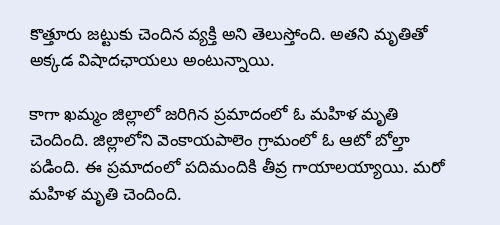కొత్తూరు జట్టుకు చెందిన వ్యక్తి అని తెలుస్తోంది. అతని మృతితో అక్కడ విషాదఛాయలు అంటున్నాయి.

కాగా ఖమ్మం జిల్లాలో జరిగిన ప్రమాదంలో ఓ మహిళ మృతి చెందింది. జిల్లాలోని వెంకాయపాలెం గ్రామంలో ఓ ఆటో బోల్తా పడింది. ఈ ప్రమాదంలో పదిమందికి తీవ్ర గాయాలయ్యాయి. మరో మహిళ మృతి చెందింది.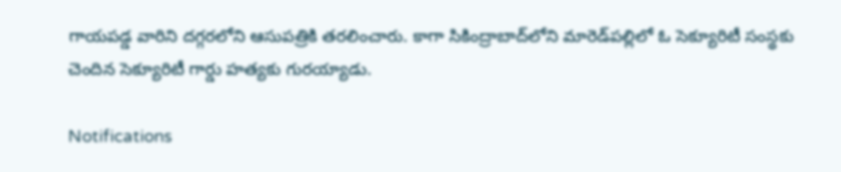గాయపడ్డ వారిని దగ్గరలోని ఆసుపత్రికి తరలించారు. కాగా సికింద్రాబాద్‌లోని మారెడ్‌పల్లిలో ఓ సెక్యూరిటీ సంస్థకు చెందిన సెక్యూరిటీ గార్డు హత్యకు గురయ్యాడు.

Notifications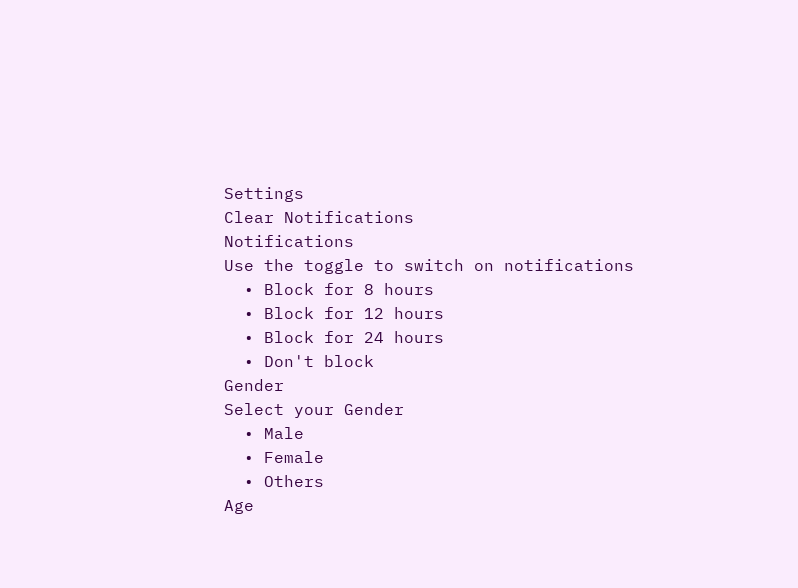Settings
Clear Notifications
Notifications
Use the toggle to switch on notifications
  • Block for 8 hours
  • Block for 12 hours
  • Block for 24 hours
  • Don't block
Gender
Select your Gender
  • Male
  • Female
  • Others
Age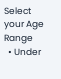Select your Age Range
  • Under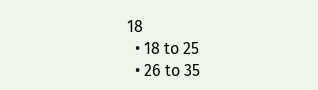18
  • 18 to 25
  • 26 to 35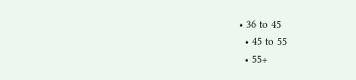• 36 to 45
  • 45 to 55
  • 55+